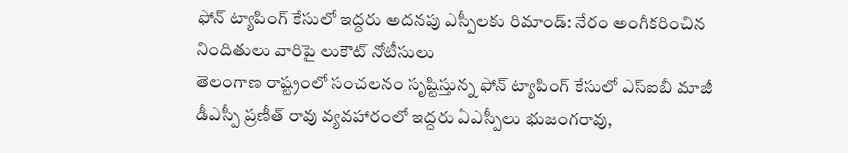ఫోన్ ట్యాపింగ్ కేసులో ఇద్దరు అదనపు ఎస్పీలకు రిమాండ్: నేరం అంగీకరించిన నిందితులు వారిపై లుకౌట్ నోటీసులు
తెలంగాణ రాష్ట్రంలో సంచలనం సృష్టిస్తున్న ఫోన్ ట్యాపింగ్ కేసులో ఎస్ఐబీ మాజీ డీఎస్పీ ప్రణీత్ రావు వ్యవహారంలో ఇద్దరు ఏఎస్పీలు భుజంగరావు,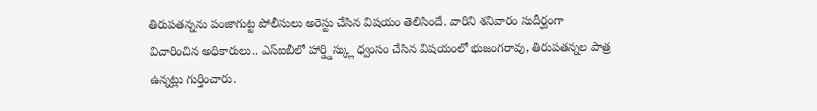తిరుపతన్నను పంజాగుట్ట పోలీసులు అరెస్టు చేసిన విషయం తెలిసిందే. వారిని శనివారం సుదీర్ఘంగా విచారించిన అధికారులు.. ఎస్ఐబీలో హార్డ్డిస్క్లు ధ్వంసం చేసిన విషయంలో భుజంగరావు, తిరుపతన్నల పాత్ర ఉన్నట్లు గుర్తించారు.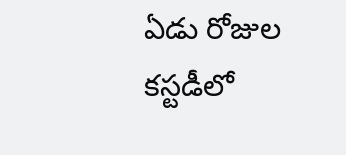ఏడు రోజుల కస్టడీలో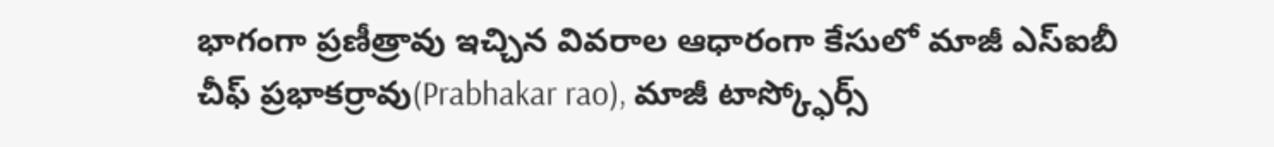భాగంగా ప్రణీత్రావు ఇచ్చిన వివరాల ఆధారంగా కేసులో మాజీ ఎస్ఐబీ చీఫ్ ప్రభాకర్రావు(Prabhakar rao), మాజీ టాస్క్ఫోర్స్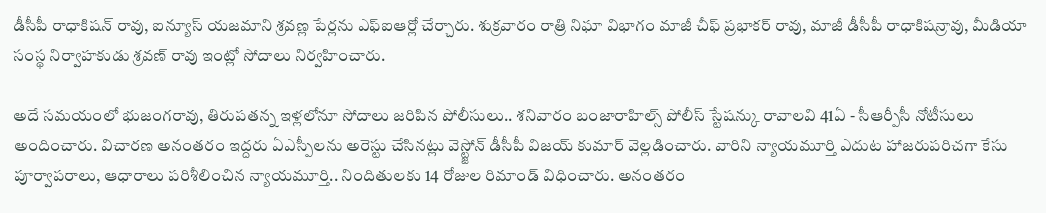డీసీపీ రాధాకిషన్ రావు, ఐన్యూస్ యజమాని శ్రవణ్ల పేర్లను ఎఫ్ఐఆర్లో చేర్చారు. శుక్రవారం రాత్రి నిఘా విభాగం మాజీ చీఫ్ ప్రభాకర్ రావు, మాజీ డీసీపీ రాధాకిషన్రావు, మీడియా సంస్థ నిర్వాహకుడు శ్రవణ్ రావు ఇంట్లో సోదాలు నిర్వహించారు.

అదే సమయంలో భుజంగరావు, తిరుపతన్న ఇళ్లలోనూ సోదాలు జరిపిన పోలీసులు.. శనివారం బంజారాహిల్స్ పోలీస్ స్టేషన్కు రావాలవి 41ఏ - సీఆర్పీసీ నోటీసులు అందించారు. విచారణ అనంతరం ఇద్దరు ఏఎస్పీలను అరెస్టు చేసినట్లు వెస్ట్జోన్ డీసీపీ విజయ్ కుమార్ వెల్లడించారు. వారిని న్యాయమూర్తి ఎదుట హాజరుపరిచగా కేసు పూర్వాపరాలు, ఆధారాలు పరిశీలించిన న్యాయమూర్తి.. నిందితులకు 14 రోజుల రిమాండ్ విధించారు. అనంతరం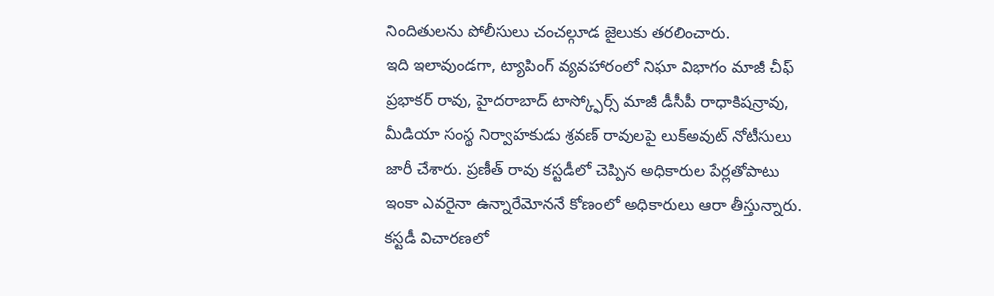నిందితులను పోలీసులు చంచల్గూడ జైలుకు తరలించారు.
ఇది ఇలావుండగా, ట్యాపింగ్ వ్యవహారంలో నిఘా విభాగం మాజీ చీఫ్ ప్రభాకర్ రావు, హైదరాబాద్ టాస్క్ఫోర్స్ మాజీ డీసీపీ రాధాకిషన్రావు, మీడియా సంస్థ నిర్వాహకుడు శ్రవణ్ రావులపై లుక్అవుట్ నోటీసులు జారీ చేశారు. ప్రణీత్ రావు కస్టడీలో చెప్పిన అధికారుల పేర్లతోపాటు ఇంకా ఎవరైనా ఉన్నారేమోననే కోణంలో అధికారులు ఆరా తీస్తున్నారు. కస్టడీ విచారణలో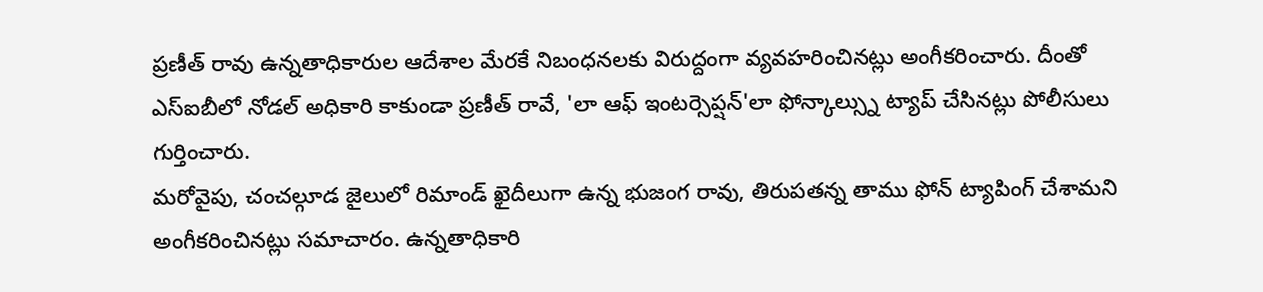ప్రణీత్ రావు ఉన్నతాధికారుల ఆదేశాల మేరకే నిబంధనలకు విరుద్దంగా వ్యవహరించినట్లు అంగీకరించారు. దీంతో ఎస్ఐబీలో నోడల్ అధికారి కాకుండా ప్రణీత్ రావే, 'లా ఆఫ్ ఇంటర్సెప్షన్'లా ఫోన్కాల్స్ను ట్యాప్ చేసినట్లు పోలీసులు గుర్తించారు.
మరోవైపు, చంచల్గూడ జైలులో రిమాండ్ ఖైదీలుగా ఉన్న భుజంగ రావు, తిరుపతన్న తాము ఫోన్ ట్యాపింగ్ చేశామని అంగీకరించినట్లు సమాచారం. ఉన్నతాధికారి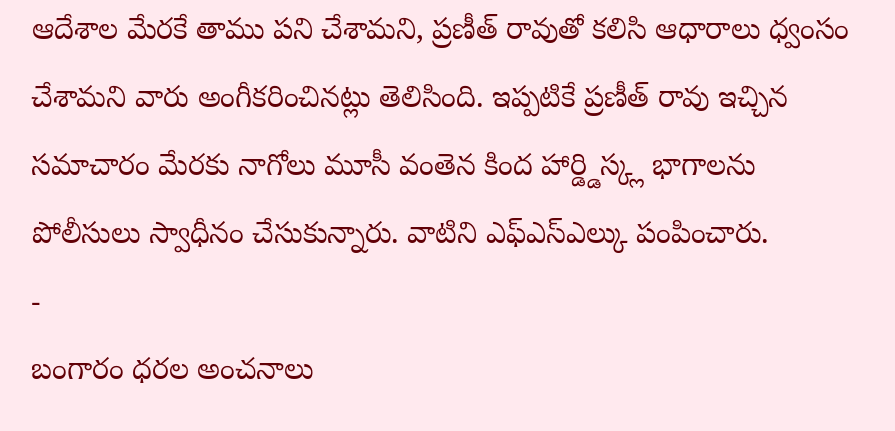ఆదేశాల మేరకే తాము పని చేశామని, ప్రణీత్ రావుతో కలిసి ఆధారాలు ధ్వంసం చేశామని వారు అంగీకరించినట్లు తెలిసింది. ఇప్పటికే ప్రణీత్ రావు ఇచ్చిన సమాచారం మేరకు నాగోలు మూసీ వంతెన కింద హార్డ్డిస్క్ల భాగాలను పోలీసులు స్వాధీనం చేసుకున్నారు. వాటిని ఎఫ్ఎస్ఎల్కు పంపించారు.
-
బంగారం ధరల అంచనాలు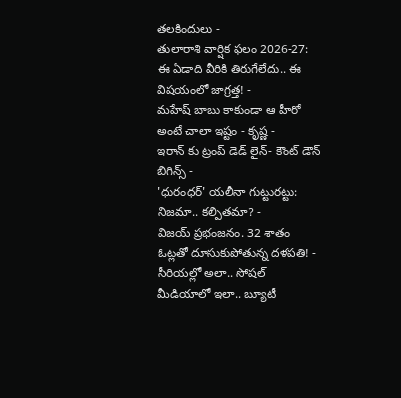తలకిందులు -
తులారాశి వార్షిక ఫలం 2026-27: ఈ ఏడాది వీరికి తిరుగేలేదు.. ఈ విషయంలో జాగ్రత్త! -
మహేష్ బాబు కాకుండా ఆ హీరో అంటే చాలా ఇష్టం - కృష్ణ -
ఇరాన్ కు ట్రంప్ డెడ్ లైన్- కౌంట్ డౌన్ బిగిన్స్ -
'ధురంధర్' యలీనా గుట్టురట్టు: నిజమా.. కల్పితమా? -
విజయ్ ప్రభంజనం. 32 శాతం ఓట్లతో దూసుకుపోతున్న దళపతి! -
సీరియల్లో అలా.. సోషల్ మీడియాలో ఇలా.. బ్యూటీ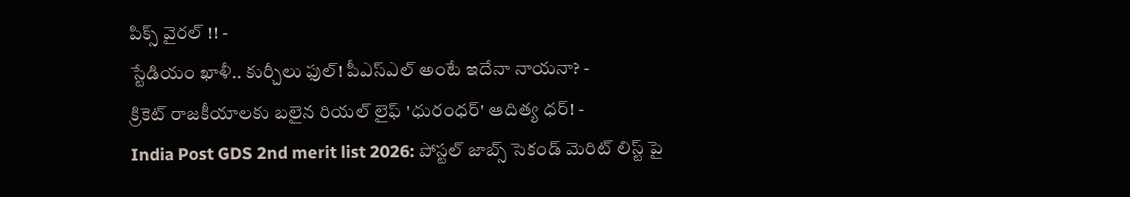పిక్స్ వైరల్ !! -
స్టేడియం ఖాళీ.. కుర్చీలు ఫుల్! పీఎస్ఎల్ అంటే ఇదేనా నాయనా? -
క్రికెట్ రాజకీయాలకు బలైన రియల్ లైఫ్ 'ధురంధర్' ఆదిత్య ధర్! -
India Post GDS 2nd merit list 2026: పోస్టల్ జాబ్స్ సెకండ్ మెరిట్ లిస్ట్ పై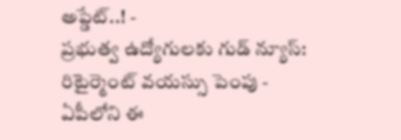అప్డేట్..! -
ప్రభుత్వ ఉద్యోగులకు గుడ్ న్యూస్: రిటైర్మెంట్ వయస్సు పెంపు -
ఏపీలోని ఈ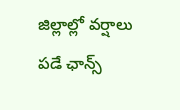జిల్లాల్లో వర్షాలు పడే ఛాన్స్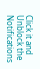Click it and Unblock the Notifications